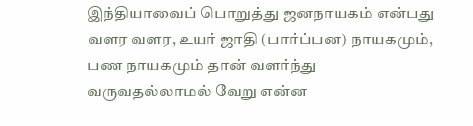இந்தியாவைப் பொறுத்து ஜனநாயகம் என்பது வளர வளர, உயர் ஜாதி (பார்ப்பன) நாயகமும், பண நாயகமும் தான் வளர்ந்து வருவதல்லாமல் வேறு என்ன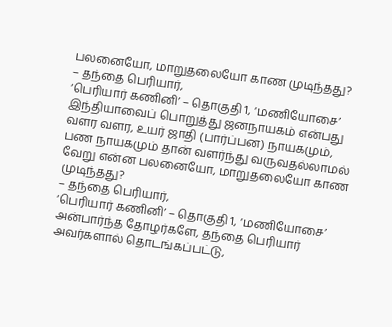பலனையோ, மாறுதலையோ காண முடிந்தது?
– தந்தை பெரியார்,
‘பெரியார் கணினி’ – தொகுதி 1, ‘மணியோசை’
இந்தியாவைப் பொறுத்து ஜனநாயகம் என்பது வளர வளர, உயர் ஜாதி (பார்ப்பன) நாயகமும், பண நாயகமும் தான் வளர்ந்து வருவதல்லாமல் வேறு என்ன பலனையோ, மாறுதலையோ காண முடிந்தது?
– தந்தை பெரியார்,
‘பெரியார் கணினி’ – தொகுதி 1, ‘மணியோசை’
அன்பார்ந்த தோழர்களே, தந்தை பெரியார் அவர்களால் தொடங்கப்பட்டு,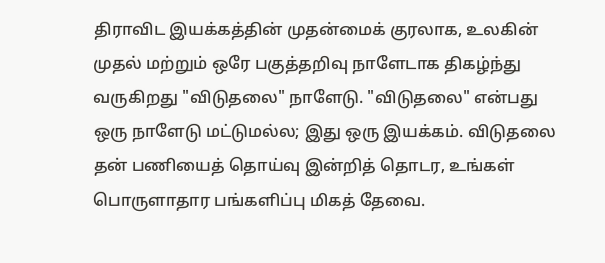திராவிட இயக்கத்தின் முதன்மைக் குரலாக, உலகின் முதல் மற்றும் ஒரே பகுத்தறிவு நாளேடாக திகழ்ந்து வருகிறது "விடுதலை" நாளேடு. "விடுதலை" என்பது ஒரு நாளேடு மட்டுமல்ல; இது ஒரு இயக்கம். விடுதலை தன் பணியைத் தொய்வு இன்றித் தொடர, உங்கள் பொருளாதார பங்களிப்பு மிகத் தேவை.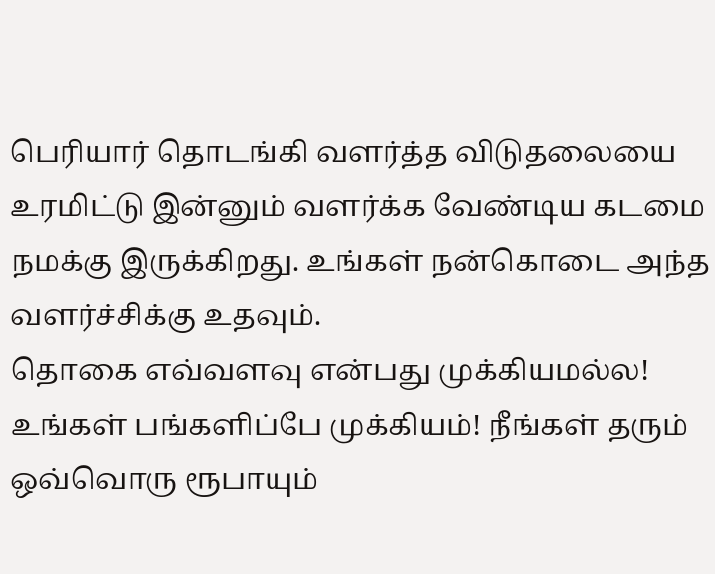பெரியார் தொடங்கி வளர்த்த விடுதலையை உரமிட்டு இன்னும் வளர்க்க வேண்டிய கடமை நமக்கு இருக்கிறது. உங்கள் நன்கொடை அந்த வளர்ச்சிக்கு உதவும்.
தொகை எவ்வளவு என்பது முக்கியமல்ல! உங்கள் பங்களிப்பே முக்கியம்! நீங்கள் தரும் ஒவ்வொரு ரூபாயும்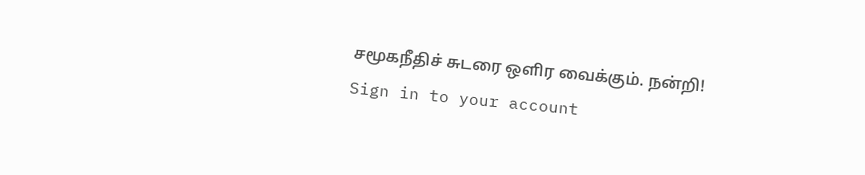சமூகநீதிச் சுடரை ஒளிர வைக்கும். நன்றி!
Sign in to your account